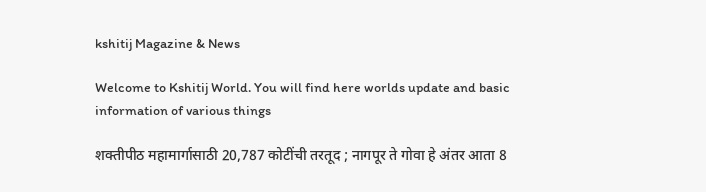kshitij Magazine & News

Welcome to Kshitij World. You will find here worlds update and basic information of various things

शक्तीपीठ महामार्गासाठी 20,787 कोटींची तरतूद ; नागपूर ते गोवा हे अंतर आता 8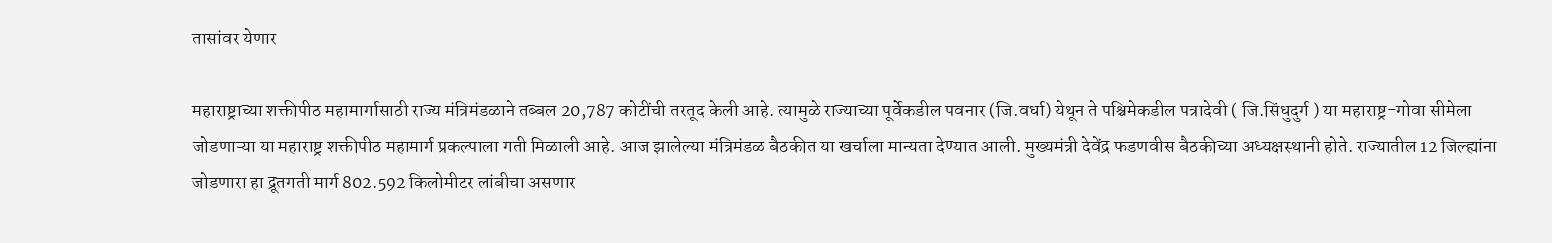तासांवर येणार

महाराष्ट्राच्या शक्तीपीठ महामार्गासाठी राज्य मंत्रिमंडळाने तब्बल 20,787 कोटींची तरतूद केली आहे. त्यामुळे राज्याच्या पूर्वेकडील पवनार (जि.वर्धा) येथून ते पश्चिमेकडील पत्रादेवी ( जि.सिंधुदुर्ग ) या महाराष्ट्र-गोवा सीमेला जोडणाऱ्या या महाराष्ट्र शक्तीपीठ महामार्ग प्रकल्पाला गती मिळाली आहे. आज झालेल्या मंत्रिमंडळ बैठकीत या खर्चाला मान्यता देण्यात आली. मुख्यमंत्री देवेंद्र फडणवीस बैठकीच्या अध्यक्षस्थानी होते. राज्यातील 12 जिल्ह्यांना जोडणारा हा द्रूतगती मार्ग 802.592 किलोमीटर लांबीचा असणार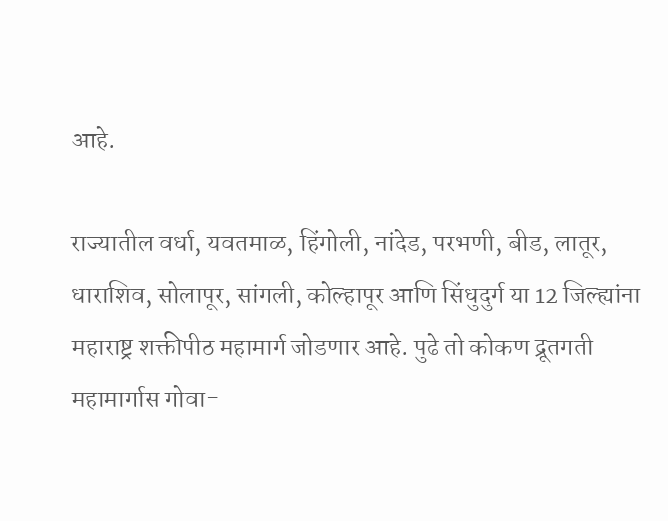आहे.

राज्यातील वर्धा, यवतमाळ, हिंगोली, नांदेड, परभणी, बीड, लातूर, धाराशिव, सोलापूर, सांगली, कोल्हापूर आणि सिंधुदुर्ग या 12 जिल्ह्यांना महाराष्ट्र शक्तीपीठ महामार्ग जोडणार आहे. पुढे तो कोकण द्रूतगती महामार्गास गोवा-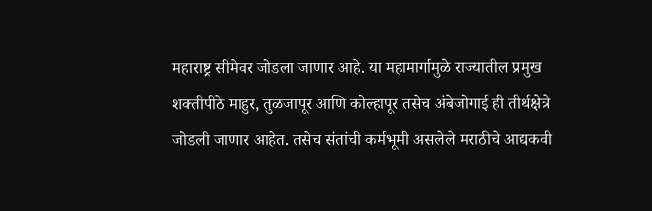महाराष्ट्र सीमेवर जोडला जाणार आहे. या महामार्गामुळे राज्यातील प्रमुख शक्तीपीठे माहुर, तुळजापूर आणि कोल्हापूर तसेच अंबेजोगाई ही तीर्थक्षेत्रे जोडली जाणार आहेत. तसेच संतांची कर्मभूमी असलेले मराठीचे आद्यकवी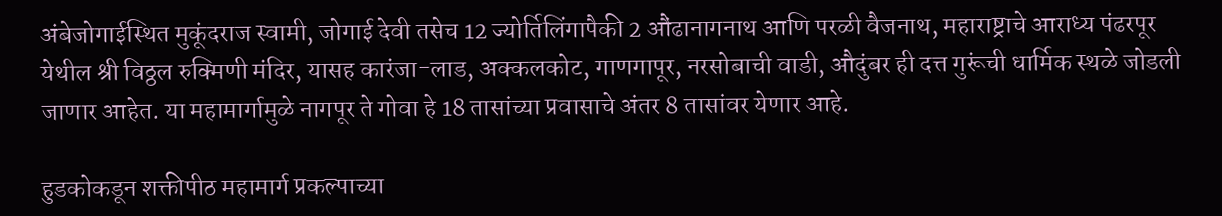अंबेजोगाईस्थित मुकूंदराज स्वामी, जोगाई देवी तसेच 12 ज्योर्तिलिंगापैकी 2 औंढानागनाथ आणि परळी वैजनाथ, महाराष्ट्राचे आराध्य पंढरपूर येथील श्री विठ्ठल रुक्मिणी मंदिर, यासह कारंजा-लाड, अक्कलकोट, गाणगापूर, नरसोबाची वाडी, औदुंबर ही दत्त गुरूंची धार्मिक स्थळे जोडली जाणार आहेत. या महामार्गामुळे नागपूर ते गोवा हे 18 तासांच्या प्रवासाचे अंतर 8 तासांवर येणार आहे.

हुडकोकडून शक्तीपीठ महामार्ग प्रकल्पाच्या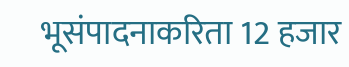भूसंपादनाकरिता 12 हजार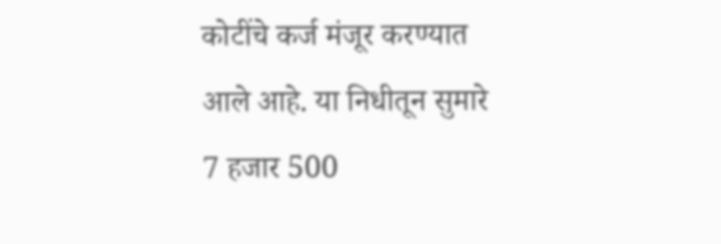कोटींचे कर्ज मंजूर करण्यात आले आहे. या निधीतून सुमारे 7 हजार 500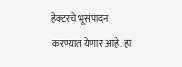हेक्टरचे भूसंपादन करण्यात येणार आहे. हा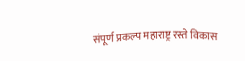संपूर्ण प्रकल्प महाराष्ट्र रस्ते विकास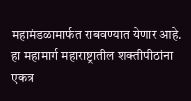महामंडळामार्फत राबवण्यात येणार आहे. हा महामार्ग महाराष्ट्रातील शक्तीपीठांना एकत्र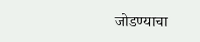जोडण्याचा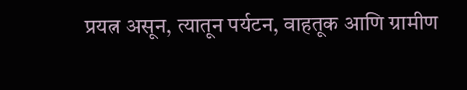प्रयत्न असून, त्यातून पर्यटन, वाहतूक आणि ग्रामीण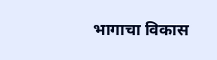भागाचा विकास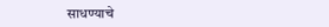साधण्याचे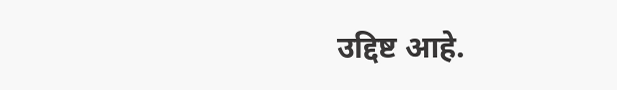उद्दिष्ट आहे.